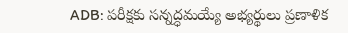ADB: పరీక్షకు సన్నద్ధమయ్యే అభ్యర్థులు ప్రణాళిక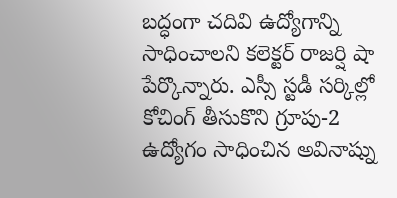బద్ధంగా చదివి ఉద్యోగాన్ని సాధించాలని కలెక్టర్ రాజర్షి షా పేర్కొన్నారు. ఎస్సీ స్టడీ సర్కిల్లో కోచింగ్ తీసుకొని గ్రూపు-2 ఉద్యోగం సాధించిన అవినాష్ను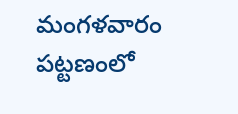మంగళవారం పట్టణంలో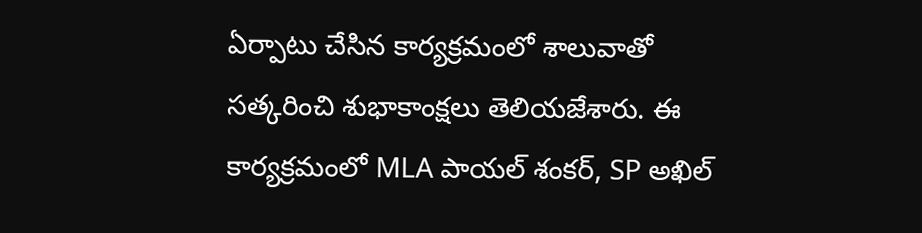ఏర్పాటు చేసిన కార్యక్రమంలో శాలువాతో సత్కరించి శుభాకాంక్షలు తెలియజేశారు. ఈ కార్యక్రమంలో MLA పాయల్ శంకర్, SP అఖిల్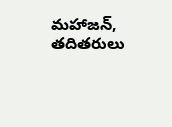మహాజన్, తదితరులు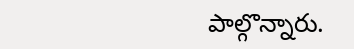పాల్గొన్నారు.